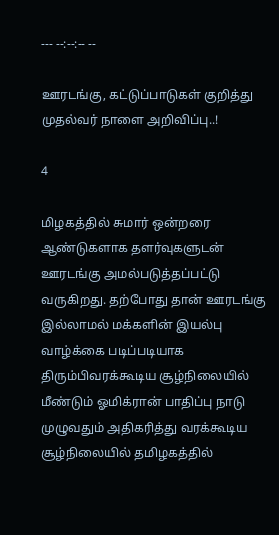--- --:--:-- --

ஊரடங்கு, கட்டுப்பாடுகள் குறித்து முதல்வர் நாளை அறிவிப்பு..!

4

மிழகத்தில் சுமார் ஒன்றரை ஆண்டுகளாக தளர்வுகளுடன் ஊரடங்கு அமல்படுத்தப்பட்டு வருகிறது. தற்போது தான் ஊரடங்கு இல்லாமல் மக்களின் இயல்பு வாழ்க்கை படிப்படியாக திரும்பிவரக்கூடிய சூழ்நிலையில் மீண்டும் ஓமிக்ரான் பாதிப்பு நாடு முழுவதும் அதிகரித்து வரக்கூடிய சூழ்நிலையில் தமிழகத்தில்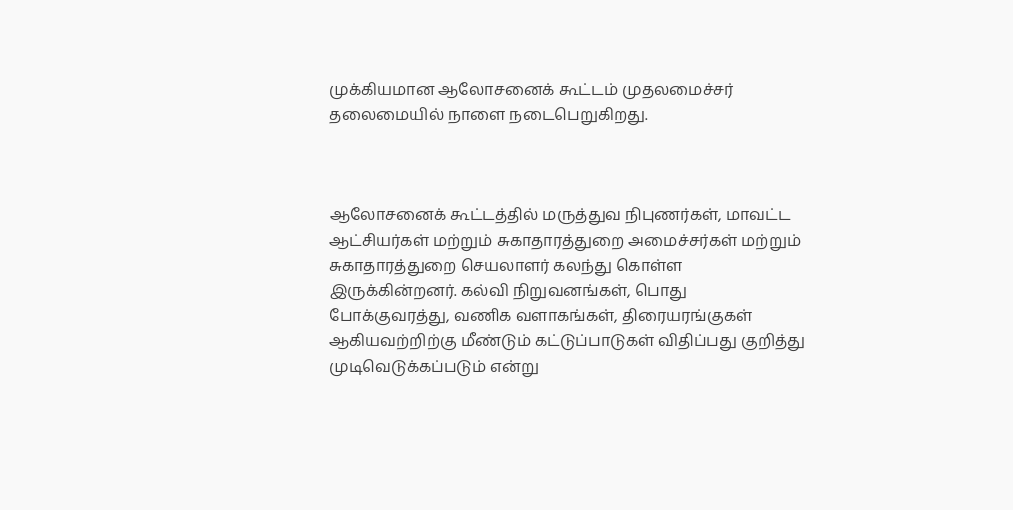முக்கியமான ஆலோசனைக் கூட்டம் முதலமைச்சர் தலைமையில் நாளை நடைபெறுகிறது.



ஆலோசனைக் கூட்டத்தில் மருத்துவ நிபுணர்கள், மாவட்ட ஆட்சியர்கள் மற்றும் சுகாதாரத்துறை அமைச்சர்கள் மற்றும் சுகாதாரத்துறை செயலாளர் கலந்து கொள்ள இருக்கின்றனர். கல்வி நிறுவனங்கள், பொது போக்குவரத்து, வணிக வளாகங்கள், திரையரங்குகள் ஆகியவற்றிற்கு மீண்டும் கட்டுப்பாடுகள் விதிப்பது குறித்து முடிவெடுக்கப்படும் என்று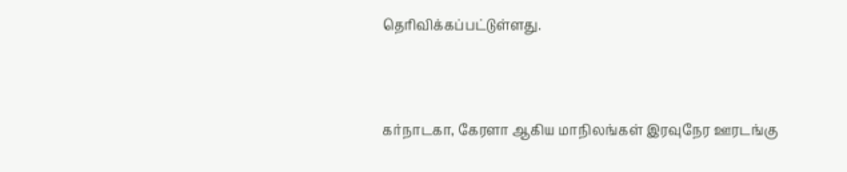தெரிவிக்கப்பட்டுள்ளது.



கர்நாடகா, கேரளா ஆகிய மாநிலங்கள் இரவுநேர ஊரடங்கு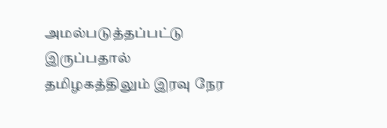அமல்படுத்தப்பட்டு இருப்பதால் தமிழகத்திலும் இரவு நேர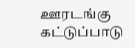ஊரடங்கு கட்டுப்பாடு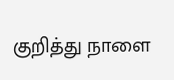குறித்து நாளை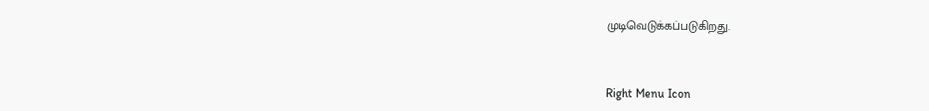முடிவெடுக்கப்படுகிறது.



Right Menu Icon